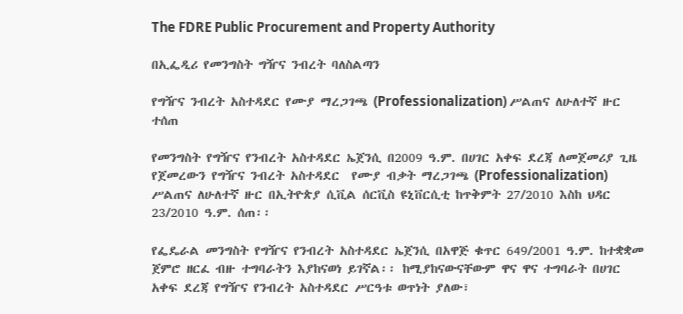The FDRE Public Procurement and Property Authority

በኢፌዲሪ የመንግስት ግዥና ንብረት ባለስልጣን

የግዥና ንብረት አስተዳደር የሙያ ማረጋገጫ (Professionalization) ሥልጠና ለሁለተኛ ዙር ተሰጠ

የመንግስት የግዥና የንብረት አስተዳደር ኤጀንሲ በ2009 ዓ.ም. በሀገር አቀፍ ደረጃ ለመጀመሪያ ጊዜ የጀመረውን የግዥና ንብረት አስተዳደር  የሙያ ብቃት ማረጋገጫ (Professionalization) ሥልጠና ለሁለተኛ ዙር በኢትዮጵያ ሲቪል ሰርቪስ ዩኒቨርሲቲ ከጥቅምት 27/2010 እስከ ህዳር 23/2010 ዓ.ም. ሰጠ፡፡

የፌዴራል መንግስት የግዥና የንብረት አስተዳደር ኤጀንሲ በአዋጅ ቁጥር 649/2001 ዓ.ም. ከተቋቋመ ጀምሮ ዘርፈ ብዙ ተግባራትን እያከናወነ ይገኛል፡፡ ከሚያከናውናቸውም ዋና ዋና ተግባራት በሀገር አቀፍ ደረጃ የግዥና የንብረት አስተዳደር ሥርዓቱ ወጥነት ያለው፣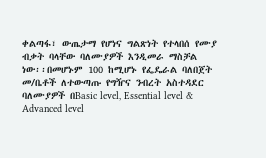ቀልጣፋ፣ ውጤታማ የሆነና ግልጽነት የተላበሰ የሙያ ብቃት ባላቸው ባለሙያዎች እንዲመራ ማስቻል ነው፡፡በመሆኑም 100 ከሚሆኑ የፌዴራል ባለበጀት መ/ቤቶች ለተውጣጡ የግዥና ንብረት አስተዳደር ባለሙያዎች በBasic level, Essential level & Advanced level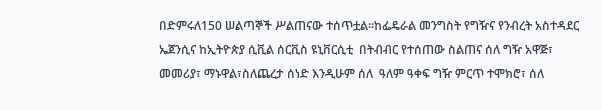በድምሩለ150 ሠልጣኞች ሥልጠናው ተሰጥቷል፡፡ከፌዴራል መንግስት የግዥና የንብረት አስተዳደር ኤጀንሲና ከኢትዮጵያ ሲቪል ሰርቪስ ዩኒቨርሲቲ  በትብብር የተሰጠው ስልጠና ሰለ ግዥ አዋጅ፣  መመሪያ፣ ማኑዋል፣ስለጨረታ ሰነድ እንዲሁም ሰለ  ዓለም ዓቀፍ ግዥ ምርጥ ተሞክሮ፣ ሰለ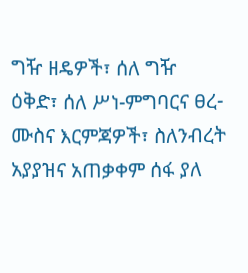ግዥ ዘዴዎች፣ ሰለ ግዥ ዕቅድ፣ ሰለ ሥነ-ምግባርና ፀረ-ሙስና እርምጃዎች፣ ስለንብረት አያያዝና አጠቃቀም ሰፋ ያለ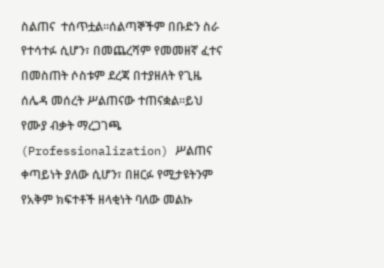ስልጠና  ተሰጥቷል፡፡ሰልጣኞችም በቡድን ስራ የተሳተፉ ሲሆን፣ በመጨረሻም የመመዘኛ ፈተና በመስጠት ሶስቱም ደረጃ በተያዘለት የጊዜ ሰሌዳ መሰረት ሥልጠናው ተጠናቋል፡፡ይህ የሙያ ብቃት ማረጋገጫ (Professionalization) ሥልጠና ቀጣይነት ያለው ሲሆን፣ በዘርፉ የሚታዩትንም የአቅም ክፍተቶች ዘላቂነት ባለው መልኩ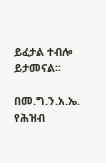ይፈታል ተብሎ ይታመናል፡፡

በመ.ግ.ን.አ.ኤ. የሕዝብ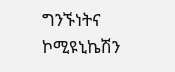ግንኙነትና ኮሚዩኒኬሽን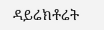ዳይሬክቶሬት